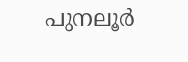പുനലൂര്‍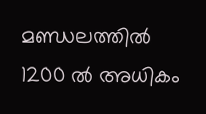മണ്ഡലത്തില്‍ 1200 ല്‍ അധികം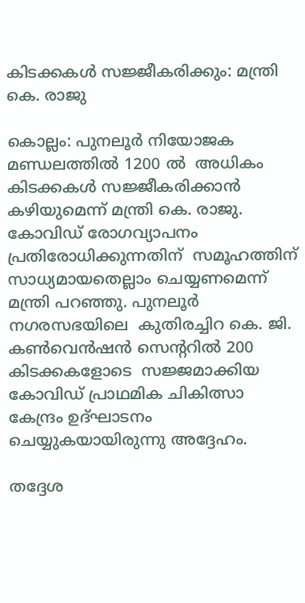കിടക്കകള്‍ സജ്ജീകരിക്കും: മന്ത്രി കെ. രാജു

കൊല്ലം: പുനലൂര്‍ നിയോജക മണ്ഡലത്തില്‍ 1200 ല്‍  അധികം  കിടക്കകള്‍ സജ്ജീകരിക്കാന്‍ കഴിയുമെന്ന് മന്ത്രി കെ. രാജു. കോവിഡ് രോഗവ്യാപനം പ്രതിരോധിക്കുന്നതിന്  സമൂഹത്തിന് സാധ്യമായതെല്ലാം ചെയ്യണമെന്ന് മന്ത്രി പറഞ്ഞു. പുനലൂര്‍ നഗരസഭയിലെ  കുതിരച്ചിറ കെ. ജി. കണ്‍വെന്‍ഷന്‍ സെന്ററില്‍ 200 കിടക്കകളോടെ  സജ്ജമാക്കിയ കോവിഡ് പ്രാഥമിക ചികിത്സാ കേന്ദ്രം ഉദ്ഘാടനം ചെയ്യുകയായിരുന്നു അദ്ദേഹം.

തദ്ദേശ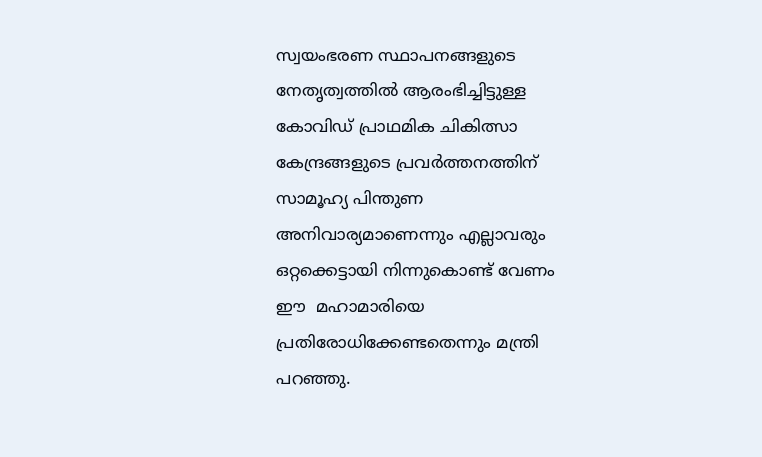സ്വയംഭരണ സ്ഥാപനങ്ങളുടെ നേതൃത്വത്തില്‍ ആരംഭിച്ചിട്ടുള്ള കോവിഡ് പ്രാഥമിക ചികിത്സാ കേന്ദ്രങ്ങളുടെ പ്രവര്‍ത്തനത്തിന് സാമൂഹ്യ പിന്തുണ അനിവാര്യമാണെന്നും എല്ലാവരും ഒറ്റക്കെട്ടായി നിന്നുകൊണ്ട് വേണം ഈ  മഹാമാരിയെ പ്രതിരോധിക്കേണ്ടതെന്നും മന്ത്രി പറഞ്ഞു.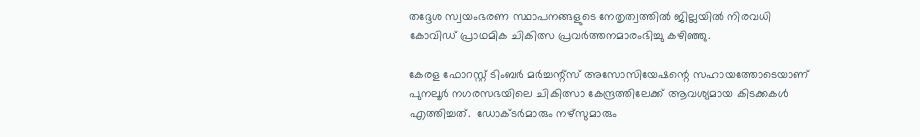തദ്ദേശ സ്വയംഭരണ സ്ഥാപനങ്ങളുടെ നേതൃത്വത്തില്‍ ജില്ലയില്‍ നിരവധി കോവിഡ് പ്രാഥമിക ചികിത്സ പ്രവര്‍ത്തനമാരംഭിച്ചു കഴിഞ്ഞു.

കേരള ഫോറസ്റ്റ് ടിംബര്‍ മര്‍ച്ചന്റ്സ് അസോസിയേഷന്റെ സഹായത്തോടെയാണ് പുനലൂര്‍ നഗരസഭയിലെ ചികിത്സാ കേന്ദ്രത്തിലേക്ക് ആവശ്യമായ കിടക്കകള്‍ എത്തിച്ചത്.  ഡോക്ടര്‍മാരും നഴ്സുമാരും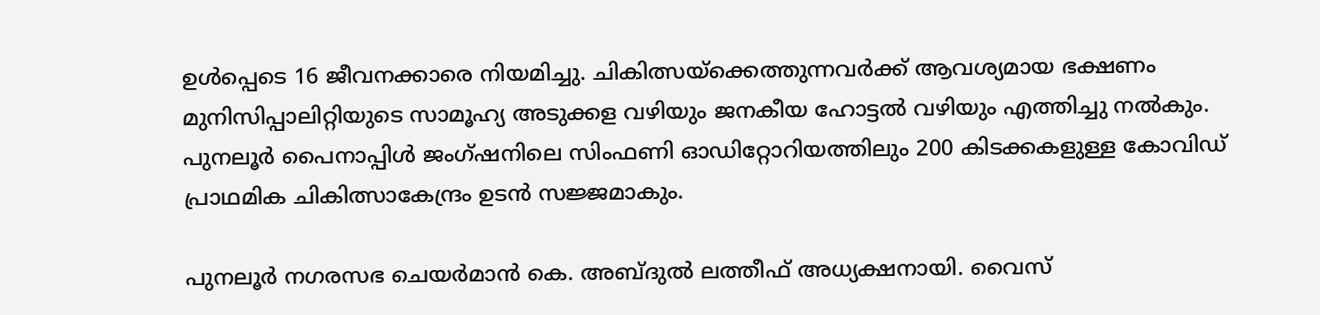ഉള്‍പ്പെടെ 16 ജീവനക്കാരെ നിയമിച്ചു. ചികിത്സയ്‌ക്കെത്തുന്നവര്‍ക്ക് ആവശ്യമായ ഭക്ഷണം മുനിസിപ്പാലിറ്റിയുടെ സാമൂഹ്യ അടുക്കള വഴിയും ജനകീയ ഹോട്ടല്‍ വഴിയും എത്തിച്ചു നല്‍കും. പുനലൂര്‍ പൈനാപ്പിള്‍ ജംഗ്ഷനിലെ സിംഫണി ഓഡിറ്റോറിയത്തിലും 200 കിടക്കകളുള്ള കോവിഡ് പ്രാഥമിക ചികിത്സാകേന്ദ്രം ഉടന്‍ സജ്ജമാകും.

പുനലൂര്‍ നഗരസഭ ചെയര്‍മാന്‍ കെ. അബ്ദുല്‍ ലത്തീഫ് അധ്യക്ഷനായി. വൈസ്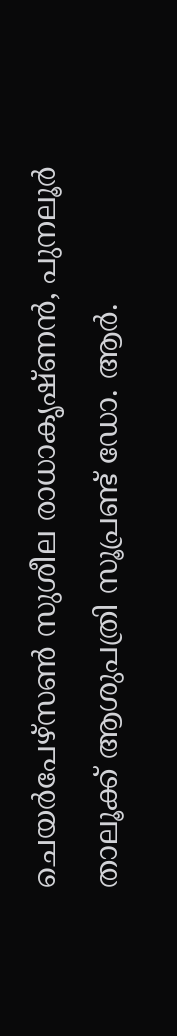ചെയര്‍പേഴ്സണ്‍ സുശീല രാധാകൃഷ്ണന്‍, പുനലൂര്‍ താലൂക്ക് ആശുപത്രി സൂപ്രണ്ട് ഡോ. ആര്‍.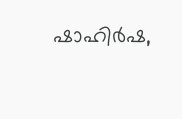ഷാഹിര്‍ഷ,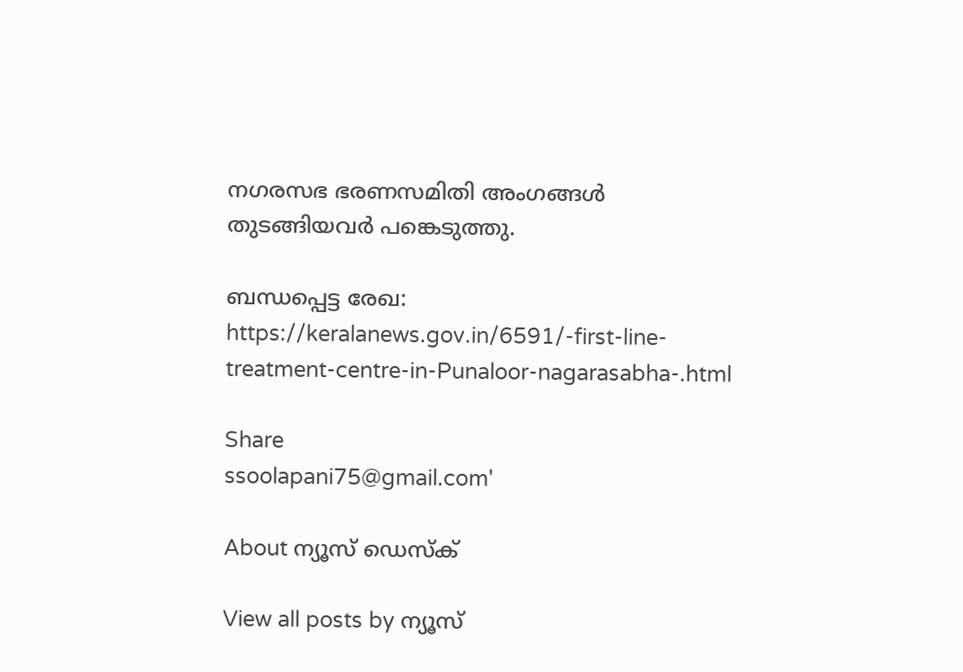നഗരസഭ ഭരണസമിതി അംഗങ്ങള്‍ തുടങ്ങിയവര്‍ പങ്കെടുത്തു.

ബന്ധപ്പെട്ട രേഖ: https://keralanews.gov.in/6591/-first-line-treatment-centre-in-Punaloor-nagarasabha-.html

Share
ssoolapani75@gmail.com'

About ന്യൂസ് ഡെസ്ക്

View all posts by ന്യൂസ്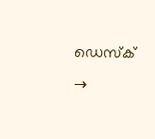ഡെസ്ക് →